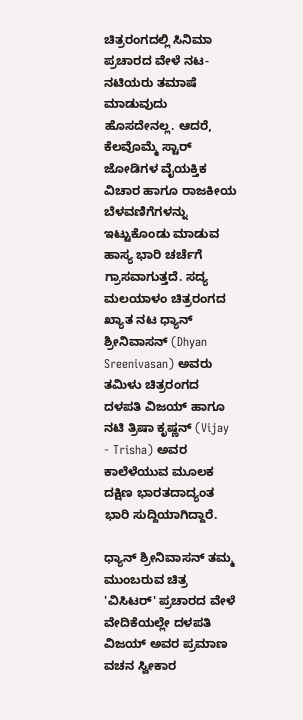ಚಿತ್ರರಂಗದಲ್ಲಿ ಸಿನಿಮಾ ಪ್ರಚಾರದ ವೇಳೆ ನಟ-ನಟಿಯರು ತಮಾಷೆ ಮಾಡುವುದು ಹೊಸದೇನಲ್ಲ. ಆದರೆ, ಕೆಲವೊಮ್ಮೆ ಸ್ಟಾರ್ ಜೋಡಿಗಳ ವೈಯಕ್ತಿಕ ವಿಚಾರ ಹಾಗೂ ರಾಜಕೀಯ ಬೆಳವಣಿಗೆಗಳನ್ನು ಇಟ್ಟುಕೊಂಡು ಮಾಡುವ ಹಾಸ್ಯ ಭಾರಿ ಚರ್ಚೆಗೆ ಗ್ರಾಸವಾಗುತ್ತದೆ. ಸದ್ಯ ಮಲಯಾಳಂ ಚಿತ್ರರಂಗದ ಖ್ಯಾತ ನಟ ಧ್ಯಾನ್ ಶ್ರೀನಿವಾಸನ್ (Dhyan Sreenivasan) ಅವರು ತಮಿಳು ಚಿತ್ರರಂಗದ ದಳಪತಿ ವಿಜಯ್ ಹಾಗೂ ನಟಿ ತ್ರಿಷಾ ಕೃಷ್ಣನ್ (Vijay - Trisha) ಅವರ ಕಾಲೆಳೆಯುವ ಮೂಲಕ ದಕ್ಷಿಣ ಭಾರತದಾದ್ಯಂತ ಭಾರಿ ಸುದ್ದಿಯಾಗಿದ್ದಾರೆ.

ಧ್ಯಾನ್ ಶ್ರೀನಿವಾಸನ್ ತಮ್ಮ ಮುಂಬರುವ ಚಿತ್ರ 'ವಿಸಿಟರ್' ಪ್ರಚಾರದ ವೇಳೆ ವೇದಿಕೆಯಲ್ಲೇ ದಳಪತಿ ವಿಜಯ್ ಅವರ ಪ್ರಮಾಣ ವಚನ ಸ್ವೀಕಾರ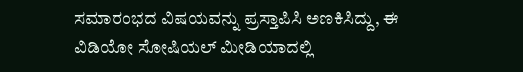ಸಮಾರಂಭದ ವಿಷಯವನ್ನು ಪ್ರಸ್ತಾಪಿಸಿ ಅಣಕಿಸಿದ್ದು, ಈ ವಿಡಿಯೋ ಸೋಷಿಯಲ್ ಮೀಡಿಯಾದಲ್ಲಿ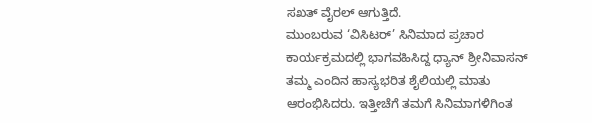ಸಖತ್ ವೈರಲ್ ಆಗುತ್ತಿದೆ.
ಮುಂಬರುವ ‘ವಿಸಿಟರ್’ ಸಿನಿಮಾದ ಪ್ರಚಾರ ಕಾರ್ಯಕ್ರಮದಲ್ಲಿ ಭಾಗವಹಿಸಿದ್ದ ಧ್ಯಾನ್ ಶ್ರೀನಿವಾಸನ್ ತಮ್ಮ ಎಂದಿನ ಹಾಸ್ಯಭರಿತ ಶೈಲಿಯಲ್ಲಿ ಮಾತು ಆರಂಭಿಸಿದರು. ಇತ್ತೀಚೆಗೆ ತಮಗೆ ಸಿನಿಮಾಗಳಿಗಿಂತ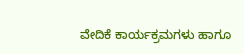ವೇದಿಕೆ ಕಾರ್ಯಕ್ರಮಗಳು ಹಾಗೂ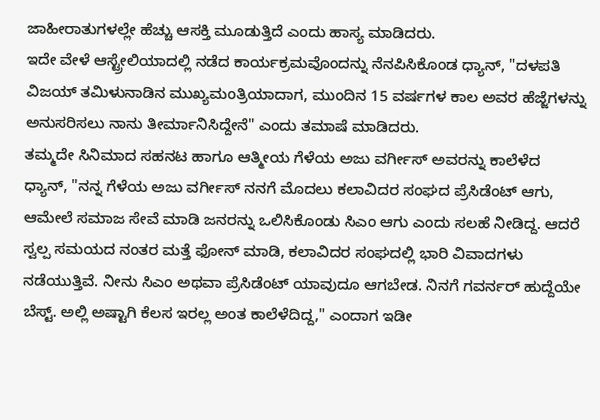ಜಾಹೀರಾತುಗಳಲ್ಲೇ ಹೆಚ್ಚು ಆಸಕ್ತಿ ಮೂಡುತ್ತಿದೆ ಎಂದು ಹಾಸ್ಯ ಮಾಡಿದರು.
ಇದೇ ವೇಳೆ ಆಸ್ಟ್ರೇಲಿಯಾದಲ್ಲಿ ನಡೆದ ಕಾರ್ಯಕ್ರಮವೊಂದನ್ನು ನೆನಪಿಸಿಕೊಂಡ ಧ್ಯಾನ್, "ದಳಪತಿ ವಿಜಯ್ ತಮಿಳುನಾಡಿನ ಮುಖ್ಯಮಂತ್ರಿಯಾದಾಗ, ಮುಂದಿನ 15 ವರ್ಷಗಳ ಕಾಲ ಅವರ ಹೆಜ್ಜೆಗಳನ್ನು ಅನುಸರಿಸಲು ನಾನು ತೀರ್ಮಾನಿಸಿದ್ದೇನೆ" ಎಂದು ತಮಾಷೆ ಮಾಡಿದರು.
ತಮ್ಮದೇ ಸಿನಿಮಾದ ಸಹನಟ ಹಾಗೂ ಆತ್ಮೀಯ ಗೆಳೆಯ ಅಜು ವರ್ಗೀಸ್ ಅವರನ್ನು ಕಾಲೆಳೆದ ಧ್ಯಾನ್, "ನನ್ನ ಗೆಳೆಯ ಅಜು ವರ್ಗೀಸ್ ನನಗೆ ಮೊದಲು ಕಲಾವಿದರ ಸಂಘದ ಪ್ರೆಸಿಡೆಂಟ್ ಆಗು, ಆಮೇಲೆ ಸಮಾಜ ಸೇವೆ ಮಾಡಿ ಜನರನ್ನು ಒಲಿಸಿಕೊಂಡು ಸಿಎಂ ಆಗು ಎಂದು ಸಲಹೆ ನೀಡಿದ್ದ. ಆದರೆ ಸ್ವಲ್ಪ ಸಮಯದ ನಂತರ ಮತ್ತೆ ಫೋನ್ ಮಾಡಿ, ಕಲಾವಿದರ ಸಂಘದಲ್ಲಿ ಭಾರಿ ವಿವಾದಗಳು ನಡೆಯುತ್ತಿವೆ. ನೀನು ಸಿಎಂ ಅಥವಾ ಪ್ರೆಸಿಡೆಂಟ್ ಯಾವುದೂ ಆಗಬೇಡ. ನಿನಗೆ ಗವರ್ನರ್ ಹುದ್ದೆಯೇ ಬೆಸ್ಟ್. ಅಲ್ಲಿ ಅಷ್ಟಾಗಿ ಕೆಲಸ ಇರಲ್ಲ ಅಂತ ಕಾಲೆಳೆದಿದ್ದ," ಎಂದಾಗ ಇಡೀ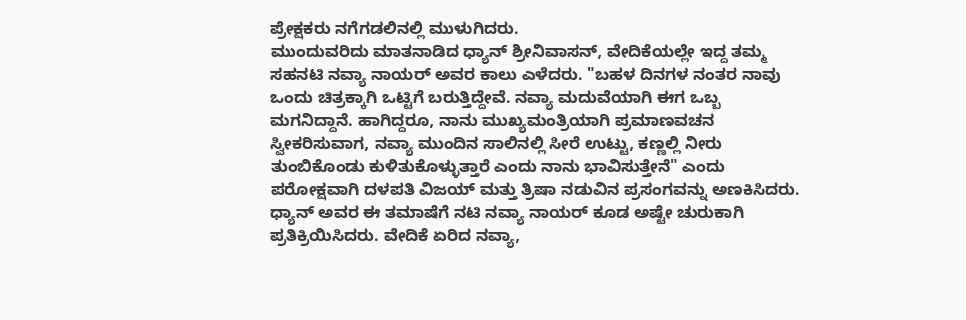ಪ್ರೇಕ್ಷಕರು ನಗೆಗಡಲಿನಲ್ಲಿ ಮುಳುಗಿದರು.
ಮುಂದುವರಿದು ಮಾತನಾಡಿದ ಧ್ಯಾನ್ ಶ್ರೀನಿವಾಸನ್, ವೇದಿಕೆಯಲ್ಲೇ ಇದ್ದ ತಮ್ಮ ಸಹನಟಿ ನವ್ಯಾ ನಾಯರ್ ಅವರ ಕಾಲು ಎಳೆದರು. "ಬಹಳ ದಿನಗಳ ನಂತರ ನಾವು ಒಂದು ಚಿತ್ರಕ್ಕಾಗಿ ಒಟ್ಟಿಗೆ ಬರುತ್ತಿದ್ದೇವೆ. ನವ್ಯಾ ಮದುವೆಯಾಗಿ ಈಗ ಒಬ್ಬ ಮಗನಿದ್ದಾನೆ. ಹಾಗಿದ್ದರೂ, ನಾನು ಮುಖ್ಯಮಂತ್ರಿಯಾಗಿ ಪ್ರಮಾಣವಚನ ಸ್ವೀಕರಿಸುವಾಗ, ನವ್ಯಾ ಮುಂದಿನ ಸಾಲಿನಲ್ಲಿ ಸೀರೆ ಉಟ್ಟು, ಕಣ್ಣಲ್ಲಿ ನೀರು ತುಂಬಿಕೊಂಡು ಕುಳಿತುಕೊಳ್ಳುತ್ತಾರೆ ಎಂದು ನಾನು ಭಾವಿಸುತ್ತೇನೆ" ಎಂದು ಪರೋಕ್ಷವಾಗಿ ದಳಪತಿ ವಿಜಯ್ ಮತ್ತು ತ್ರಿಷಾ ನಡುವಿನ ಪ್ರಸಂಗವನ್ನು ಅಣಕಿಸಿದರು.
ಧ್ಯಾನ್ ಅವರ ಈ ತಮಾಷೆಗೆ ನಟಿ ನವ್ಯಾ ನಾಯರ್ ಕೂಡ ಅಷ್ಟೇ ಚುರುಕಾಗಿ ಪ್ರತಿಕ್ರಿಯಿಸಿದರು. ವೇದಿಕೆ ಏರಿದ ನವ್ಯಾ,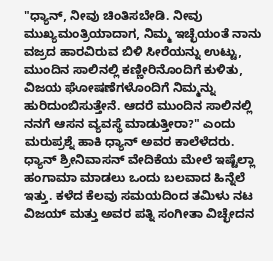"ಧ್ಯಾನ್, ನೀವು ಚಿಂತಿಸಬೇಡಿ. ನೀವು ಮುಖ್ಯಮಂತ್ರಿಯಾದಾಗ, ನಿಮ್ಮ ಇಚ್ಛೆಯಂತೆ ನಾನು ವಜ್ರದ ಹಾರವಿರುವ ಬಿಳಿ ಸೀರೆಯನ್ನು ಉಟ್ಟು, ಮುಂದಿನ ಸಾಲಿನಲ್ಲಿ ಕಣ್ಣೀರಿನೊಂದಿಗೆ ಕುಳಿತು, ವಿಜಯ ಘೋಷಣೆಗಳೊಂದಿಗೆ ನಿಮ್ಮನ್ನು ಹುರಿದುಂಬಿಸುತ್ತೇನೆ. ಆದರೆ ಮುಂದಿನ ಸಾಲಿನಲ್ಲಿ ನನಗೆ ಆಸನ ವ್ಯವಸ್ಥೆ ಮಾಡುತ್ತೀರಾ?" ಎಂದು ಮರುಪ್ರಶ್ನೆ ಹಾಕಿ ಧ್ಯಾನ್ ಅವರ ಕಾಲೆಳೆದರು.
ಧ್ಯಾನ್ ಶ್ರೀನಿವಾಸನ್ ವೇದಿಕೆಯ ಮೇಲೆ ಇಷ್ಟೆಲ್ಲಾ ಹಂಗಾಮಾ ಮಾಡಲು ಒಂದು ಬಲವಾದ ಹಿನ್ನೆಲೆ ಇತ್ತು. ಕಳೆದ ಕೆಲವು ಸಮಯದಿಂದ ತಮಿಳು ನಟ ವಿಜಯ್ ಮತ್ತು ಅವರ ಪತ್ನಿ ಸಂಗೀತಾ ವಿಚ್ಛೇದನ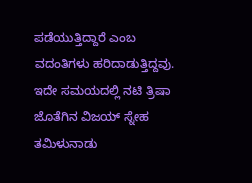ಪಡೆಯುತ್ತಿದ್ದಾರೆ ಎಂಬ ವದಂತಿಗಳು ಹರಿದಾಡುತ್ತಿದ್ದವು. ಇದೇ ಸಮಯದಲ್ಲಿ ನಟಿ ತ್ರಿಷಾ ಜೊತೆಗಿನ ವಿಜಯ್ ಸ್ನೇಹ ತಮಿಳುನಾಡು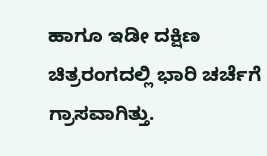ಹಾಗೂ ಇಡೀ ದಕ್ಷಿಣ ಚಿತ್ರರಂಗದಲ್ಲಿ ಭಾರಿ ಚರ್ಚೆಗೆ ಗ್ರಾಸವಾಗಿತ್ತು.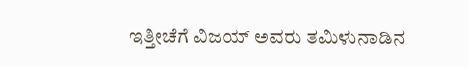ಇತ್ತೀಚೆಗೆ ವಿಜಯ್ ಅವರು ತಮಿಳುನಾಡಿನ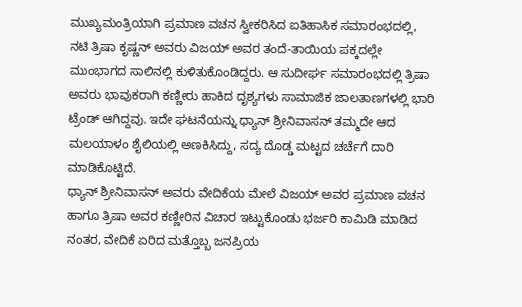ಮುಖ್ಯಮಂತ್ರಿಯಾಗಿ ಪ್ರಮಾಣ ವಚನ ಸ್ವೀಕರಿಸಿದ ಐತಿಹಾಸಿಕ ಸಮಾರಂಭದಲ್ಲಿ, ನಟಿ ತ್ರಿಷಾ ಕೃಷ್ಣನ್ ಅವರು ವಿಜಯ್ ಅವರ ತಂದೆ-ತಾಯಿಯ ಪಕ್ಕದಲ್ಲೇ ಮುಂಭಾಗದ ಸಾಲಿನಲ್ಲಿ ಕುಳಿತುಕೊಂಡಿದ್ದರು. ಆ ಸುದೀರ್ಘ ಸಮಾರಂಭದಲ್ಲಿ ತ್ರಿಷಾ ಅವರು ಭಾವುಕರಾಗಿ ಕಣ್ಣೀರು ಹಾಕಿದ ದೃಶ್ಯಗಳು ಸಾಮಾಜಿಕ ಜಾಲತಾಣಗಳಲ್ಲಿ ಭಾರಿ ಟ್ರೆಂಡ್ ಆಗಿದ್ದವು. ಇದೇ ಘಟನೆಯನ್ನು ಧ್ಯಾನ್ ಶ್ರೀನಿವಾಸನ್ ತಮ್ಮದೇ ಆದ ಮಲಯಾಳಂ ಶೈಲಿಯಲ್ಲಿ ಅಣಕಿಸಿದ್ದು, ಸದ್ಯ ದೊಡ್ಡ ಮಟ್ಟದ ಚರ್ಚೆಗೆ ದಾರಿ ಮಾಡಿಕೊಟ್ಟಿದೆ.
ಧ್ಯಾನ್ ಶ್ರೀನಿವಾಸನ್ ಅವರು ವೇದಿಕೆಯ ಮೇಲೆ ವಿಜಯ್ ಅವರ ಪ್ರಮಾಣ ವಚನ ಹಾಗೂ ತ್ರಿಷಾ ಅವರ ಕಣ್ಣೀರಿನ ವಿಚಾರ ಇಟ್ಟುಕೊಂಡು ಭರ್ಜರಿ ಕಾಮಿಡಿ ಮಾಡಿದ ನಂತರ, ವೇದಿಕೆ ಏರಿದ ಮತ್ತೊಬ್ಬ ಜನಪ್ರಿಯ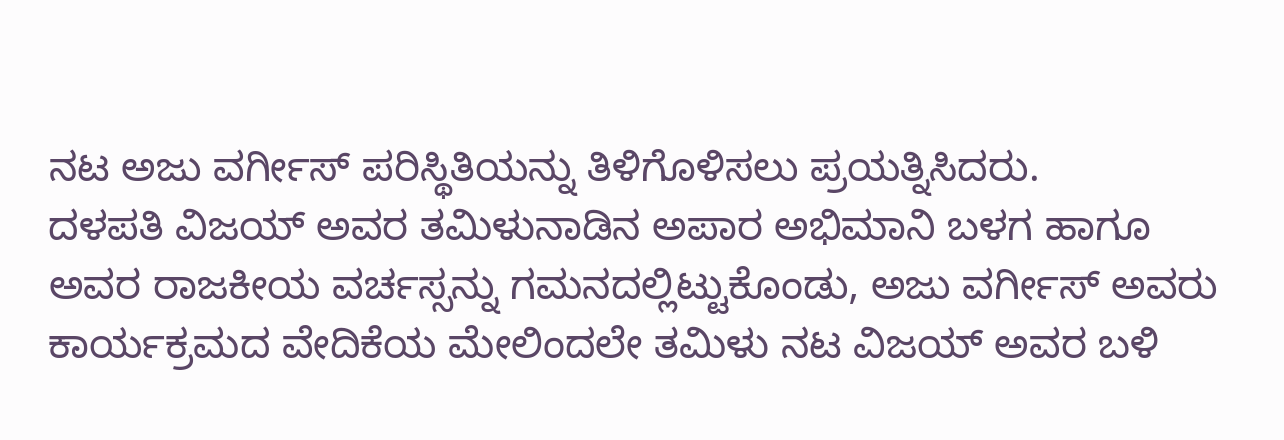ನಟ ಅಜು ವರ್ಗೀಸ್ ಪರಿಸ್ಥಿತಿಯನ್ನು ತಿಳಿಗೊಳಿಸಲು ಪ್ರಯತ್ನಿಸಿದರು.
ದಳಪತಿ ವಿಜಯ್ ಅವರ ತಮಿಳುನಾಡಿನ ಅಪಾರ ಅಭಿಮಾನಿ ಬಳಗ ಹಾಗೂ ಅವರ ರಾಜಕೀಯ ವರ್ಚಸ್ಸನ್ನು ಗಮನದಲ್ಲಿಟ್ಟುಕೊಂಡು, ಅಜು ವರ್ಗೀಸ್ ಅವರು ಕಾರ್ಯಕ್ರಮದ ವೇದಿಕೆಯ ಮೇಲಿಂದಲೇ ತಮಿಳು ನಟ ವಿಜಯ್ ಅವರ ಬಳಿ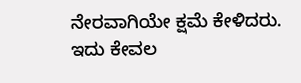ನೇರವಾಗಿಯೇ ಕ್ಷಮೆ ಕೇಳಿದರು. ಇದು ಕೇವಲ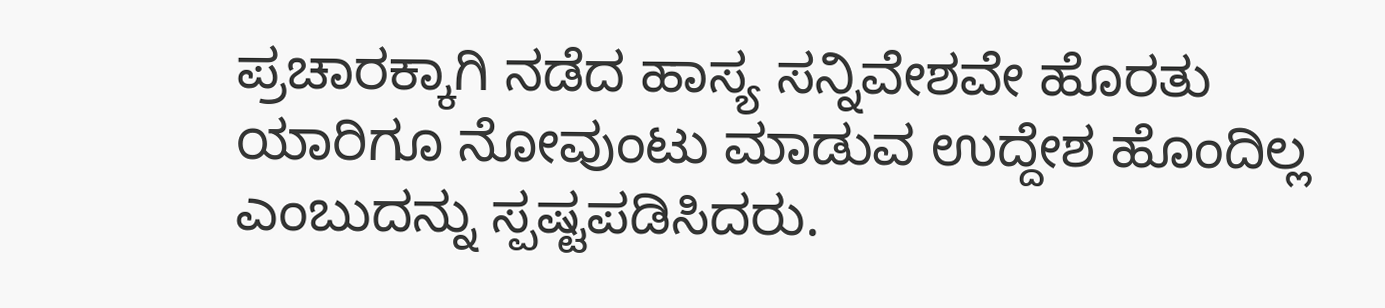ಪ್ರಚಾರಕ್ಕಾಗಿ ನಡೆದ ಹಾಸ್ಯ ಸನ್ನಿವೇಶವೇ ಹೊರತು ಯಾರಿಗೂ ನೋವುಂಟು ಮಾಡುವ ಉದ್ದೇಶ ಹೊಂದಿಲ್ಲ ಎಂಬುದನ್ನು ಸ್ಪಷ್ಟಪಡಿಸಿದರು.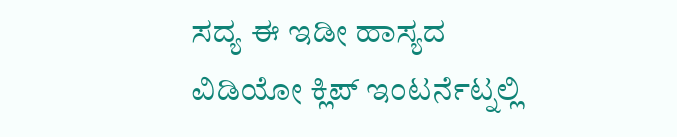ಸದ್ಯ ಈ ಇಡೀ ಹಾಸ್ಯದ ವಿಡಿಯೋ ಕ್ಲಿಪ್ ಇಂಟರ್ನೆಟ್ನಲ್ಲಿ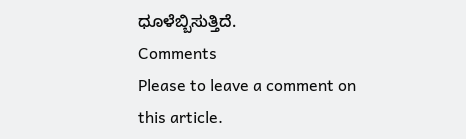ಧೂಳೆಬ್ಬಿಸುತ್ತಿದೆ.
Comments
Please to leave a comment on this article.